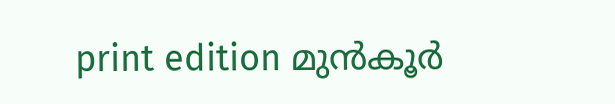print edition മുൻകൂർ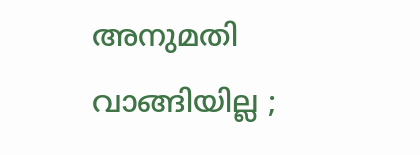അനുമതി വാങ്ങിയില്ല ;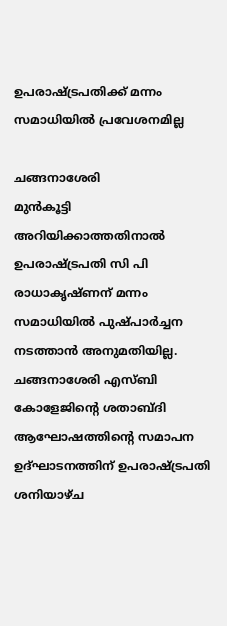ഉപരാഷ്ട്രപതിക്ക് മന്നം സമാധിയിൽ പ്രവേശനമില്ല

ചങ്ങനാശേരി
മുൻകൂട്ടി അറിയിക്കാത്തതിനാൽ ഉപരാഷ്ട്രപതി സി പി രാധാകൃഷ്ണന് മന്നം സമാധിയിൽ പുഷ്പാർച്ചന നടത്താൻ അനുമതിയില്ല. ചങ്ങനാശേരി എസ്ബി കോളേജിന്റെ ശതാബ്ദി ആഘോഷത്തിന്റെ സമാപന ഉദ്ഘാടനത്തിന് ഉപരാഷ്ട്രപതി ശനിയാഴ്ച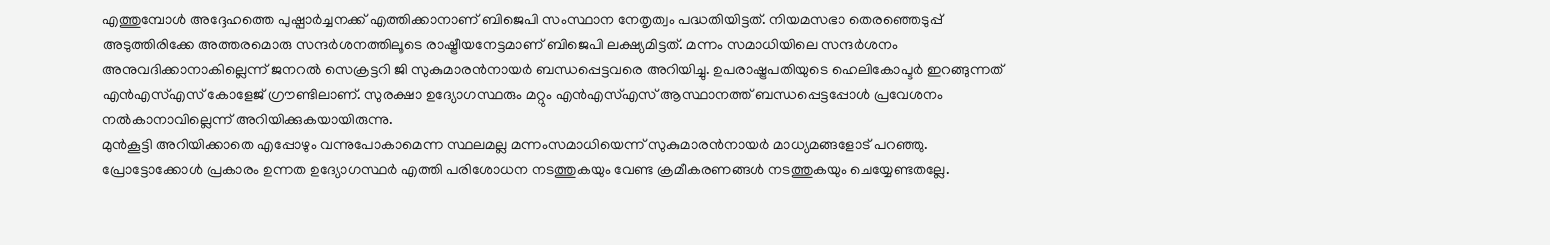എത്തുമ്പോൾ അദ്ദേഹത്തെ പുഷ്പാർച്ചനക്ക് എത്തിക്കാനാണ് ബിജെപി സംസ്ഥാന നേതൃത്വം പദ്ധതിയിട്ടത്. നിയമസഭാ തെരഞ്ഞെടുപ്പ് അടുത്തിരിക്കേ അത്തരമൊരു സന്ദർശനത്തിലൂടെ രാഷ്ട്രീയനേട്ടമാണ് ബിജെപി ലക്ഷ്യമിട്ടത്. മന്നം സമാധിയിലെ സന്ദർശനം അനുവദിക്കാനാകില്ലെന്ന് ജനറൽ സെക്രട്ടറി ജി സുകുമാരൻനായർ ബന്ധപ്പെട്ടവരെ അറിയിച്ചു. ഉപരാഷ്ട്രപതിയുടെ ഹെലികോപ്ടർ ഇറങ്ങുന്നത് എൻഎസ്എസ് കോളേജ് ഗ്രൗണ്ടിലാണ്. സുരക്ഷാ ഉദ്യോഗസ്ഥരും മറ്റും എൻഎസ്എസ് ആസ്ഥാനത്ത് ബന്ധപ്പെട്ടപ്പോൾ പ്രവേശനം നൽകാനാവില്ലെന്ന് അറിയിക്കുകയായിരുന്നു.
മുൻകൂട്ടി അറിയിക്കാതെ എപ്പോഴും വന്നുപോകാമെന്ന സ്ഥലമല്ല മന്നംസമാധിയെന്ന് സുകുമാരൻനായർ മാധ്യമങ്ങളോട് പറഞ്ഞു. പ്രോട്ടോക്കോൾ പ്രകാരം ഉന്നത ഉദ്യോഗസ്ഥർ എത്തി പരിശോധന നടത്തുകയും വേണ്ട ക്രമീകരണങ്ങൾ നടത്തുകയും ചെയ്യേണ്ടതല്ലേ.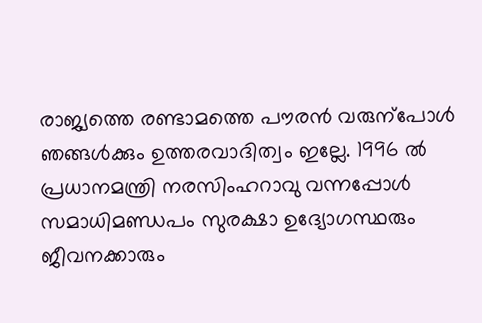രാജ്യത്തെ രണ്ടാമത്തെ പൗരൻ വരുന്പോൾ ഞങ്ങൾക്കും ഉത്തരവാദിത്വം ഇല്ലേ. 1996 ൽ പ്രധാനമന്ത്രി നരസിംഹറാവു വന്നപ്പോൾ സമാധിമണ്ഡപം സുരക്ഷാ ഉദ്യോഗസ്ഥരും ജീവനക്കാരും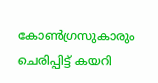കോൺഗ്രസുകാരും ചെരിപ്പിട്ട് കയറി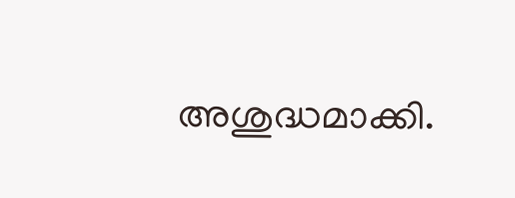അശുദ്ധമാക്കി.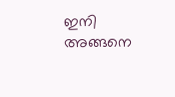ഇനി അങ്ങനെ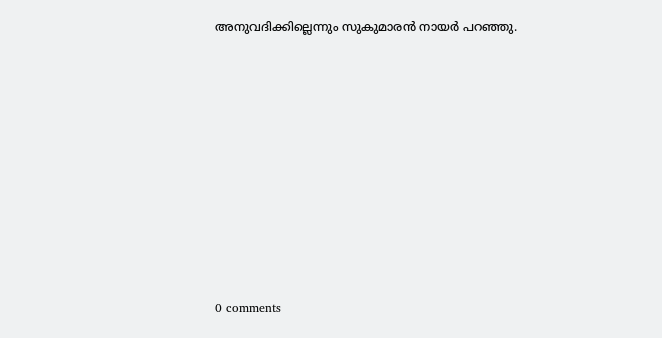അനുവദിക്കില്ലെന്നും സുകുമാരൻ നായർ പറഞ്ഞു.










0 comments